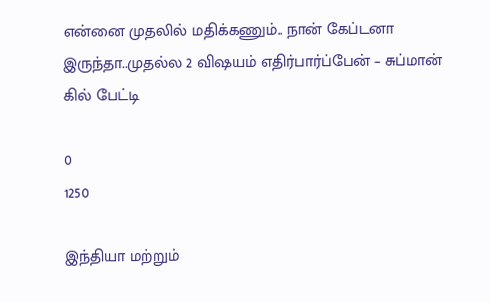என்னை முதலில் மதிக்கணும்.. நான் கேப்டனா இருந்தா..முதல்ல 2 விஷயம் எதிர்பார்ப்பேன் – சுப்மான் கில் பேட்டி

0
1250

இந்தியா மற்றும்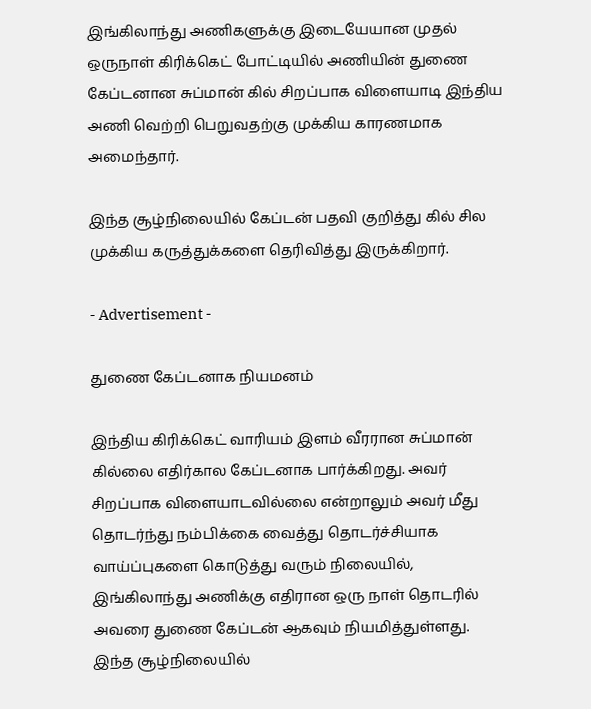இங்கிலாந்து அணிகளுக்கு இடையேயான முதல் ஒருநாள் கிரிக்கெட் போட்டியில் அணியின் துணை கேப்டனான சுப்மான் கில் சிறப்பாக விளையாடி இந்திய அணி வெற்றி பெறுவதற்கு முக்கிய காரணமாக அமைந்தார்.

இந்த சூழ்நிலையில் கேப்டன் பதவி குறித்து கில் சில முக்கிய கருத்துக்களை தெரிவித்து இருக்கிறார்.

- Advertisement -

துணை கேப்டனாக நியமனம்

இந்திய கிரிக்கெட் வாரியம் இளம் வீரரான சுப்மான் கில்லை எதிர்கால கேப்டனாக பார்க்கிறது. அவர் சிறப்பாக விளையாடவில்லை என்றாலும் அவர் மீது தொடர்ந்து நம்பிக்கை வைத்து தொடர்ச்சியாக வாய்ப்புகளை கொடுத்து வரும் நிலையில், இங்கிலாந்து அணிக்கு எதிரான ஒரு நாள் தொடரில் அவரை துணை கேப்டன் ஆகவும் நியமித்துள்ளது. இந்த சூழ்நிலையில்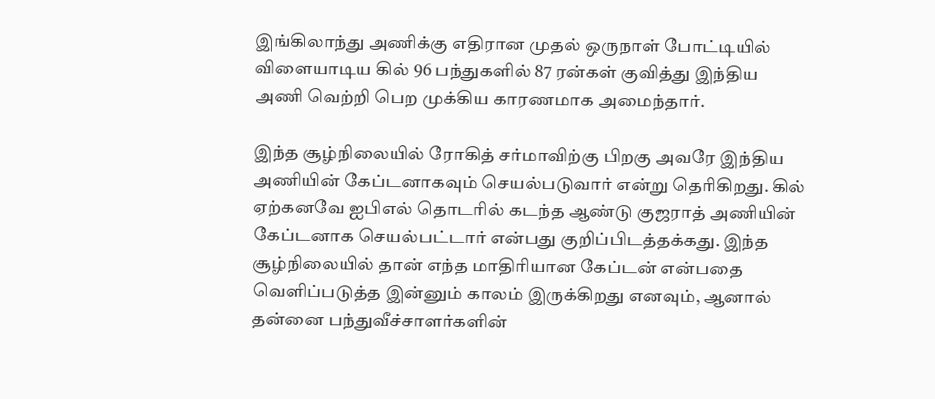இங்கிலாந்து அணிக்கு எதிரான முதல் ஒருநாள் போட்டியில் விளையாடிய கில் 96 பந்துகளில் 87 ரன்கள் குவித்து இந்திய அணி வெற்றி பெற முக்கிய காரணமாக அமைந்தார்.

இந்த சூழ்நிலையில் ரோகித் சர்மாவிற்கு பிறகு அவரே இந்திய அணியின் கேப்டனாகவும் செயல்படுவார் என்று தெரிகிறது. கில் ஏற்கனவே ஐபிஎல் தொடரில் கடந்த ஆண்டு குஜராத் அணியின் கேப்டனாக செயல்பட்டார் என்பது குறிப்பிடத்தக்கது. இந்த சூழ்நிலையில் தான் எந்த மாதிரியான கேப்டன் என்பதை வெளிப்படுத்த இன்னும் காலம் இருக்கிறது எனவும், ஆனால் தன்னை பந்துவீச்சாளர்களின்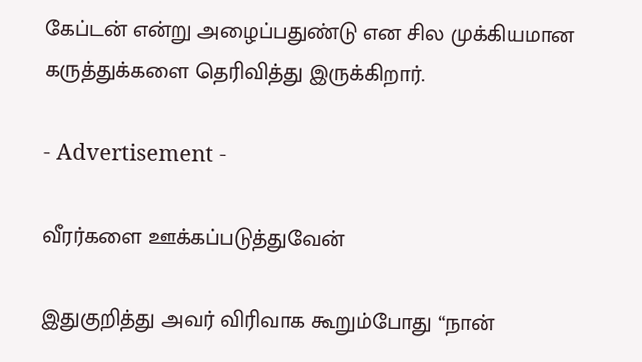கேப்டன் என்று அழைப்பதுண்டு என சில முக்கியமான கருத்துக்களை தெரிவித்து இருக்கிறார்.

- Advertisement -

வீரர்களை ஊக்கப்படுத்துவேன்

இதுகுறித்து அவர் விரிவாக கூறும்போது “நான்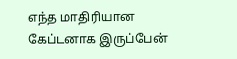எந்த மாதிரியான கேப்டனாக இருப்பேன்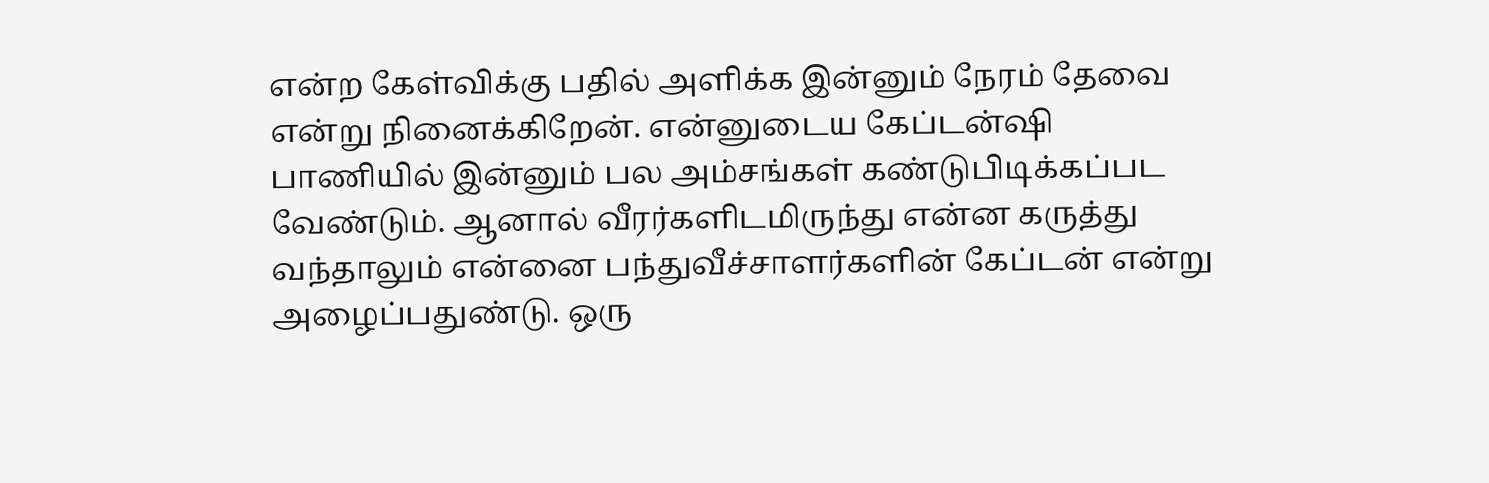என்ற கேள்விக்கு பதில் அளிக்க இன்னும் நேரம் தேவை என்று நினைக்கிறேன். என்னுடைய கேப்டன்ஷி பாணியில் இன்னும் பல அம்சங்கள் கண்டுபிடிக்கப்பட வேண்டும். ஆனால் வீரர்களிடமிருந்து என்ன கருத்து வந்தாலும் என்னை பந்துவீச்சாளர்களின் கேப்டன் என்று அழைப்பதுண்டு. ஒரு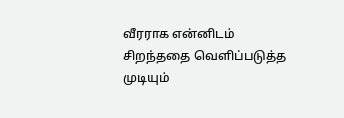வீரராக என்னிடம் சிறந்ததை வெளிப்படுத்த முடியும்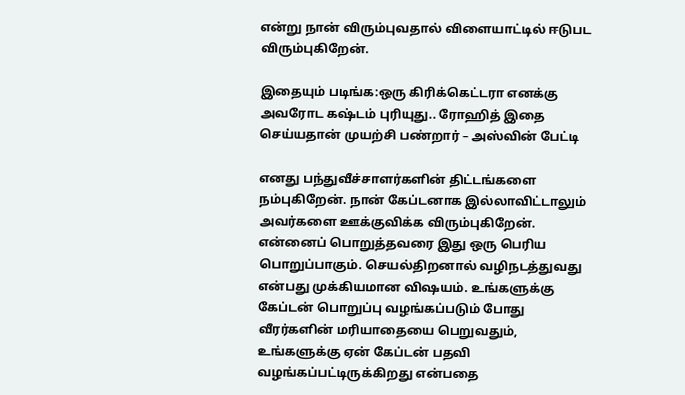என்று நான் விரும்புவதால் விளையாட்டில் ஈடுபட விரும்புகிறேன்.

இதையும் படிங்க:ஒரு கிரிக்கெட்டரா எனக்கு அவரோட கஷ்டம் புரியுது.. ரோஹித் இதை செய்யதான் முயற்சி பண்றார் – அஸ்வின் பேட்டி

எனது பந்துவீச்சாளர்களின் திட்டங்களை நம்புகிறேன். நான் கேப்டனாக இல்லாவிட்டாலும் அவர்களை ஊக்குவிக்க விரும்புகிறேன். என்னைப் பொறுத்தவரை இது ஒரு பெரிய பொறுப்பாகும். செயல்திறனால் வழிநடத்துவது என்பது முக்கியமான விஷயம். உங்களுக்கு கேப்டன் பொறுப்பு வழங்கப்படும் போது வீரர்களின் மரியாதையை பெறுவதும், உங்களுக்கு ஏன் கேப்டன் பதவி வழங்கப்பட்டிருக்கிறது என்பதை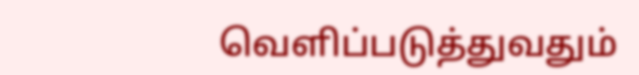வெளிப்படுத்துவதும்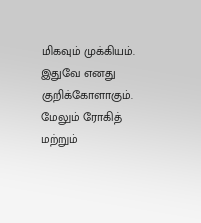மிகவும் முக்கியம். இதுவே எனது குறிக்கோளாகும். மேலும் ரோகித் மற்றும்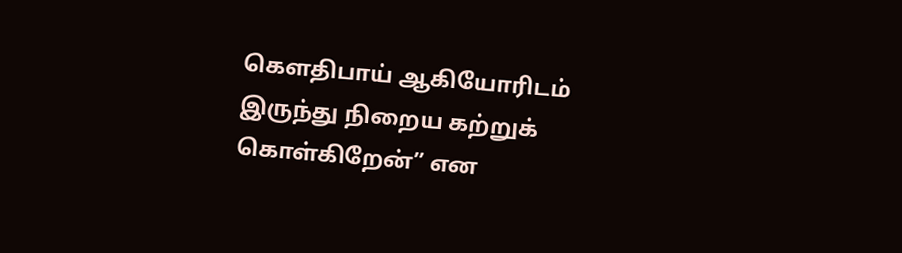கௌதிபாய் ஆகியோரிடம் இருந்து நிறைய கற்றுக் கொள்கிறேன்” என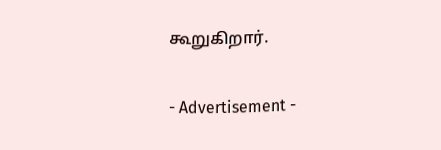கூறுகிறார்.

- Advertisement -